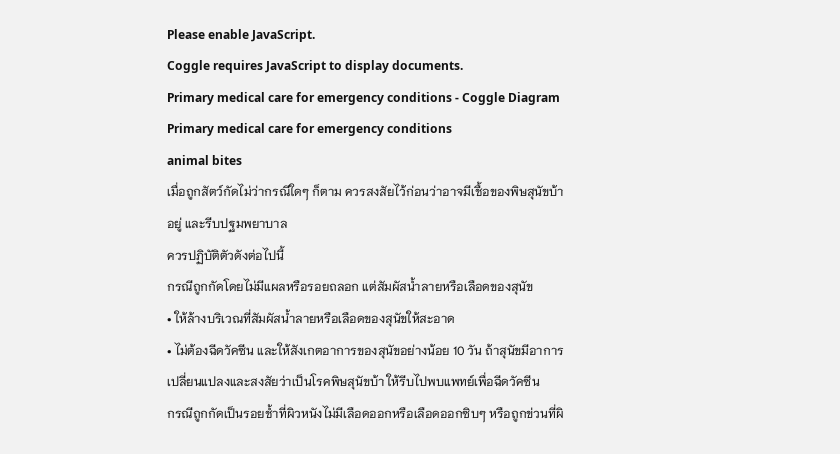Please enable JavaScript.
Coggle requires JavaScript to display documents.
Primary medical care for emergency conditions - Coggle Diagram
Primary medical care for emergency conditions
animal bites
เมื่อถูกสัตว์กัดไม่ว่ากรณีใดๆ ก็ตาม ควรสงสัยไว้ก่อนว่าอาจมีเชื้อของพิษสุนัขบ้าอยู่ และรีบปฐมพยาบาล
ควรปฏิบัติตัวดังต่อไปนี้
กรณีถูกกัดโดยไม่มีแผลหรือรอยถลอก แต่สัมผัสน้ำลายหรือเลือดของสุนัข
• ให้ล้างบริเวณที่สัมผัสน้ำลายหรือเลือดของสุนัขให้สะอาด
• ไม่ต้องฉีดวัคซีน และให้สังเกตอาการของสุนัขอย่างน้อย 10 วัน ถ้าสุนัขมีอาการเปลี่ยนแปลงและสงสัยว่าเป็นโรคพิษสุนัขบ้า ให้รีบไปพบแพทย์เพื่อฉีดวัคซีน
กรณีถูกกัดเป็นรอยช้ำที่ผิวหนังไม่มีเลือดออกหรือเลือดออกซิบๆ หรือถูกข่วนที่ผิ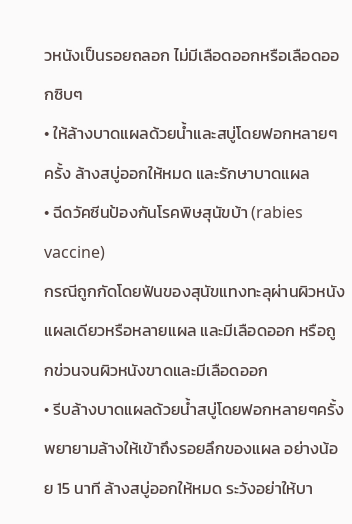วหนังเป็นรอยถลอก ไม่มีเลือดออกหรือเลือดออกซิบๆ
• ให้ล้างบาดแผลด้วยน้ำและสบู่โดยฟอกหลายๆ ครั้ง ล้างสบู่ออกให้หมด และรักษาบาดแผล
• ฉีดวัคซีนป้องกันโรคพิษสุนัขบ้า (rabies vaccine)
กรณีถูกกัดโดยฟันของสุนัขแทงทะลุผ่านผิวหนังแผลเดียวหรือหลายแผล และมีเลือดออก หรือถูกข่วนจนผิวหนังขาดและมีเลือดออก
• รีบล้างบาดแผลด้วยน้ำสบู่โดยฟอกหลายๆครั้ง พยายามล้างให้เข้าถึงรอยลึกของแผล อย่างน้อย 15 นาที ล้างสบู่ออกให้หมด ระวังอย่าให้บา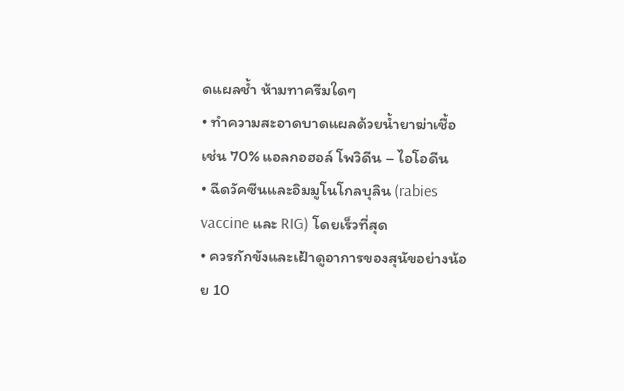ดแผลช้ำ ห้ามทาครีมใดๆ
• ทำความสะอาดบาดแผลด้วยน้ำยาฆ่าเชื้อ เช่น 70% แอลกอฮอล์ โพวิดีน – ไอโอดีน
• ฉีดวัคซีนและอิมมูโนโกลบุลิน (rabies vaccine และ RIG) โดยเร็วที่สุด
• ควรกักขังและเฝ้าดูอาการของสุนัขอย่างน้อย 10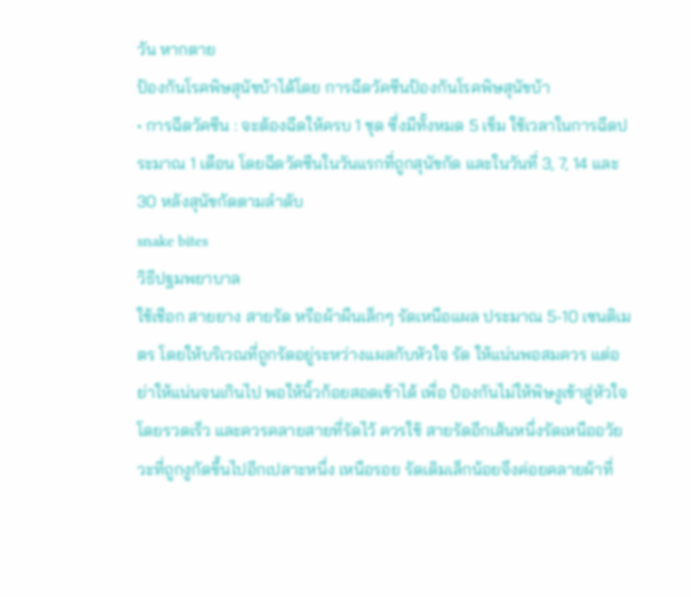วัน หากตาย
ป้องกันโรคพิษสุนัขบ้าได้โดย การฉีดวัคซีนป้องกันโรคพิษสุนัขบ้า
• การฉีดวัคซีน : จะต้องฉีดให้ครบ 1 ชุด ซึ่งมีทั้งหมด 5 เข็ม ใช้เวลาในการฉีดประมาณ 1 เดือน โดยฉีดวัคซีนในวันแรกที่ถูกสุนัขกัด และในวันที่ 3, 7, 14 และ30 หลังสุนัขกัดตามลำดับ
snake bites
วิธีปฐมพยาบาล
ใช้เชือก สายยาง สายรัด หรือผ้าผืนเล็กๆ รัดเหนือแผล ประมาณ 5-10 เซนติเมตร โดยให้บริเวณที่ถูกรัดอยู่ระหว่างแผลกับหัวใจ รัด ให้แน่นพอสมควร แต่อย่าให้แน่นจนเกินไป พอให้นิ้วก้อยสอดเข้าได้ เพื่อ ป้องกันไม่ให้พิษงูเข้าสู่หัวใจโดยรวดเร็ว และควรคลายสายที่รัดไว้ ควรใช้ สายรัดอีกเส้นหนึ่งรัดเหนืออวัยวะที่ถูกงูกัดขึ้นไปอีกเปลาะหนึ่ง เหนือรอย รัดเดิมเล็กน้อยจึงค่อยคลายผ้าที่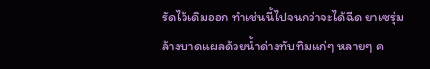รัดไว้เดิมออก ทำเช่นนี้ไปจนกว่าจะได้ฉีด ยาเซรุ่ม
ล้างบาดแผลด้วยน้ำด่างทับทิมแก่ๆ หลายๆ ค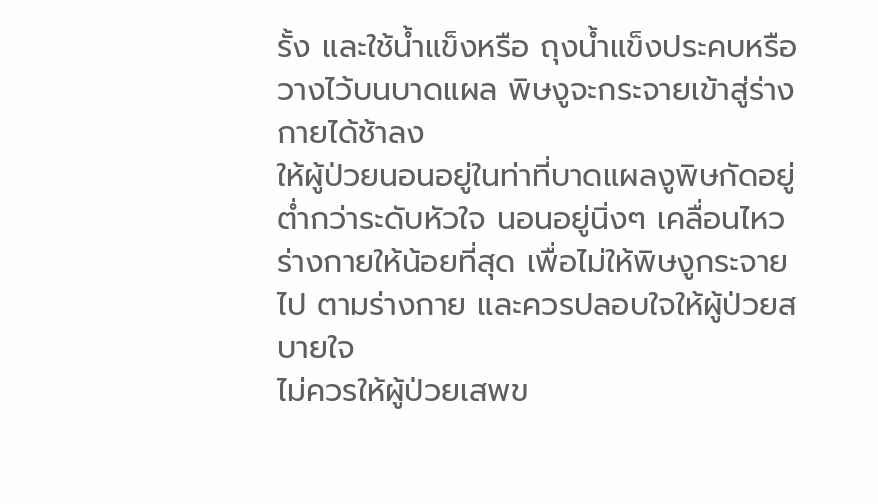รั้ง และใช้น้ำแข็งหรือ ถุงน้ำแข็งประคบหรือวางไว้บนบาดแผล พิษงูจะกระจายเข้าสู่ร่างกายได้ช้าลง
ให้ผู้ป่วยนอนอยู่ในท่าที่บาดแผลงูพิษกัดอยู่ต่ำกว่าระดับหัวใจ นอนอยู่นิ่งๆ เคลื่อนไหวร่างกายให้น้อยที่สุด เพื่อไม่ให้พิษงูกระจายไป ตามร่างกาย และควรปลอบใจให้ผู้ป่วยสบายใจ
ไม่ควรให้ผู้ป่วยเสพข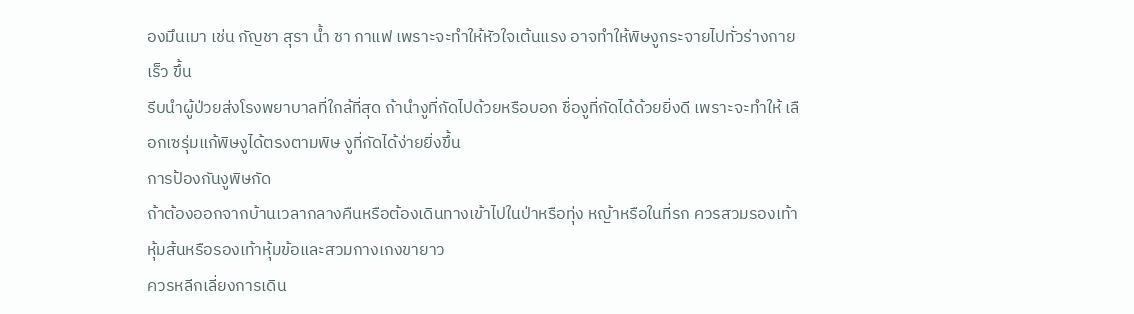องมึนเมา เช่น กัญชา สุรา น้ำ ชา กาแฟ เพราะจะทำให้หัวใจเต้นแรง อาจทำให้พิษงูกระจายไปทั่วร่างกายเร็ว ขึ้น
รีบนำผู้ป่วยส่งโรงพยาบาลที่ใกล้ที่สุด ถ้านำงูที่กัดไปด้วยหรือบอก ชื่องูที่กัดได้ด้วยยิ่งดี เพราะจะทำให้ เลือกเซรุ่มแก้พิษงูได้ตรงตามพิษ งูที่กัดได้ง่ายยิ่งขึ้น
การป้องกันงูพิษกัด
ถ้าต้องออกจากบ้านเวลากลางคืนหรือต้องเดินทางเข้าไปในป่าหรือทุ่ง หญ้าหรือในที่รก ควรสวมรองเท้าหุ้มส้นหรือรองเท้าหุ้มข้อและสวมกางเกงขายาว
ควรหลีกเลี่ยงการเดิน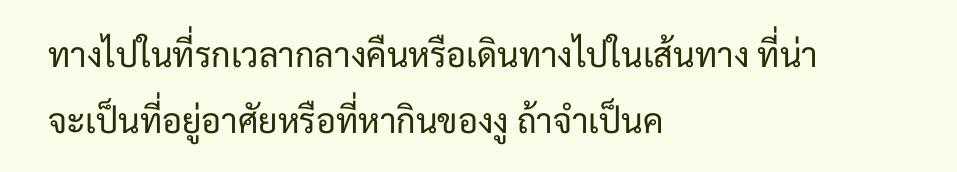ทางไปในที่รกเวลากลางคืนหรือเดินทางไปในเส้นทาง ที่น่าจะเป็นที่อยู่อาศัยหรือที่หากินของงู ถ้าจำเป็นค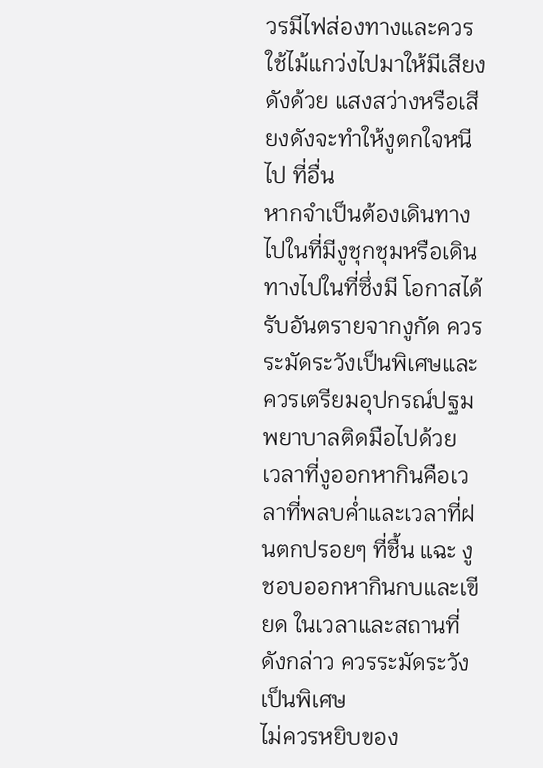วรมีไฟส่องทางและควร ใช้ไม้แกว่งไปมาให้มีเสียงดังด้วย แสงสว่างหรือเสียงดังจะทำให้งูตกใจหนีไป ที่อื่น
หากจำเป็นต้องเดินทางไปในที่มีงูชุกชุมหรือเดินทางไปในที่ซึ่งมี โอกาสได้รับอันตรายจากงูกัด ควรระมัดระวังเป็นพิเศษและควรเตรียมอุปกรณ์ปฐม พยาบาลติดมือไปด้วย
เวลาที่งูออกหากินคือเวลาที่พลบค่ำและเวลาที่ฝนตกปรอยๆ ที่ชื้น แฉะ งูชอบออกหากินกบและเขียด ในเวลาและสถานที่ดังกล่าว ควรระมัดระวัง เป็นพิเศษ
ไม่ควรหยิบของ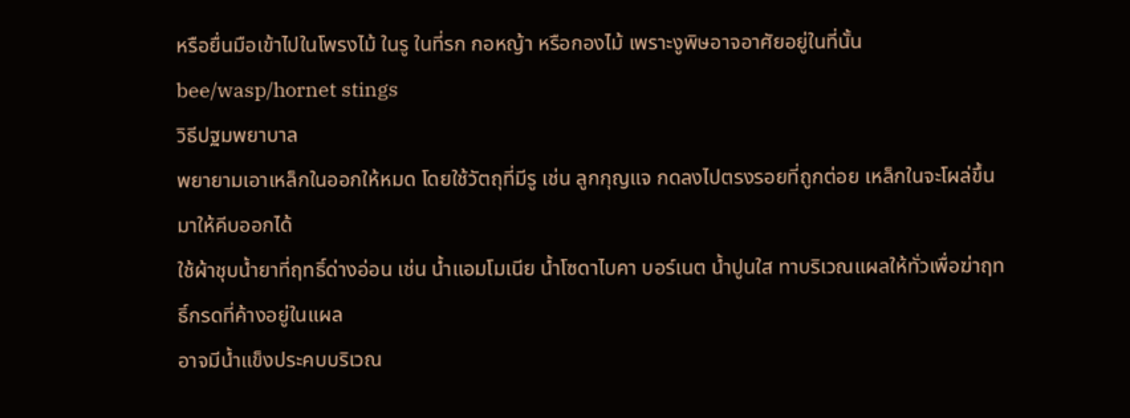หรือยื่นมือเข้าไปในโพรงไม้ ในรู ในที่รก กอหญ้า หรือกองไม้ เพราะงูพิษอาจอาศัยอยู่ในที่นั้น
bee/wasp/hornet stings
วิธีปฐมพยาบาล
พยายามเอาเหล็กในออกให้หมด โดยใช้วัตถุที่มีรู เช่น ลูกกุญแจ กดลงไปตรงรอยที่ถูกต่อย เหล็กในจะโผล่ขึ้นมาให้คีบออกได้
ใช้ผ้าชุบน้ำยาที่ฤทธิ์ด่างอ่อน เช่น น้ำแอมโมเนีย น้ำโซดาไบคา บอร์เนต น้ำปูนใส ทาบริเวณแผลให้ทั่วเพื่อฆ่าฤทธิ์กรดที่ค้างอยู่ในแผล
อาจมีน้ำแข็งประคบบริเวณ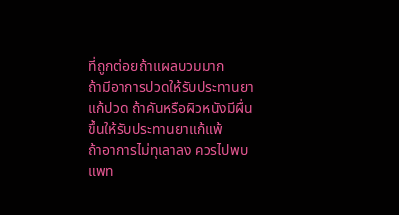ที่ถูกต่อยถ้าแผลบวมมาก
ถ้ามีอาการปวดให้รับประทานยาแก้ปวด ถ้าคันหรือผิวหนังมีผื่นขึ้นให้รับประทานยาแก้แพ้
ถ้าอาการไม่ทุเลาลง ควรไปพบแพท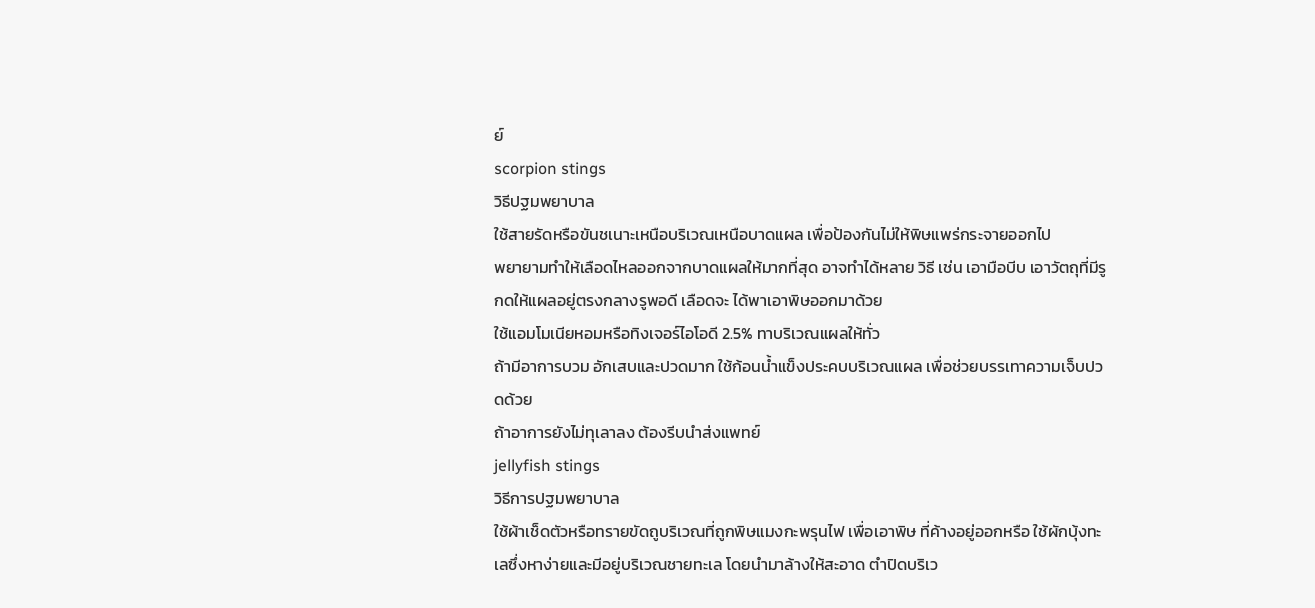ย์
scorpion stings
วิธีปฐมพยาบาล
ใช้สายรัดหรือขันชเนาะเหนือบริเวณเหนือบาดแผล เพื่อป้องกันไม่ให้พิษแพร่กระจายออกไป
พยายามทำให้เลือดไหลออกจากบาดแผลให้มากที่สุด อาจทำได้หลาย วิธี เช่น เอามือบีบ เอาวัตถุที่มีรูกดให้แผลอยู่ตรงกลางรูพอดี เลือดจะ ได้พาเอาพิษออกมาด้วย
ใช้แอมโมเนียหอมหรือทิงเจอร์ไอโอดี 2.5% ทาบริเวณแผลให้ทั่ว
ถ้ามีอาการบวม อักเสบและปวดมาก ใช้ก้อนน้ำแข็งประคบบริเวณแผล เพื่อช่วยบรรเทาความเจ็บปวดด้วย
ถ้าอาการยังไม่ทุเลาลง ต้องรีบนำส่งแพทย์
jellyfish stings
วิธีการปฐมพยาบาล
ใช้ผ้าเช็ดตัวหรือทรายขัดถูบริเวณที่ถูกพิษแมงกะพรุนไฟ เพื่อเอาพิษ ที่ค้างอยู่ออกหรือ ใช้ผักบุ้งทะเลซึ่งหาง่ายและมีอยู่บริเวณชายทะเล โดยนำมาล้างให้สะอาด ตำปิดบริเว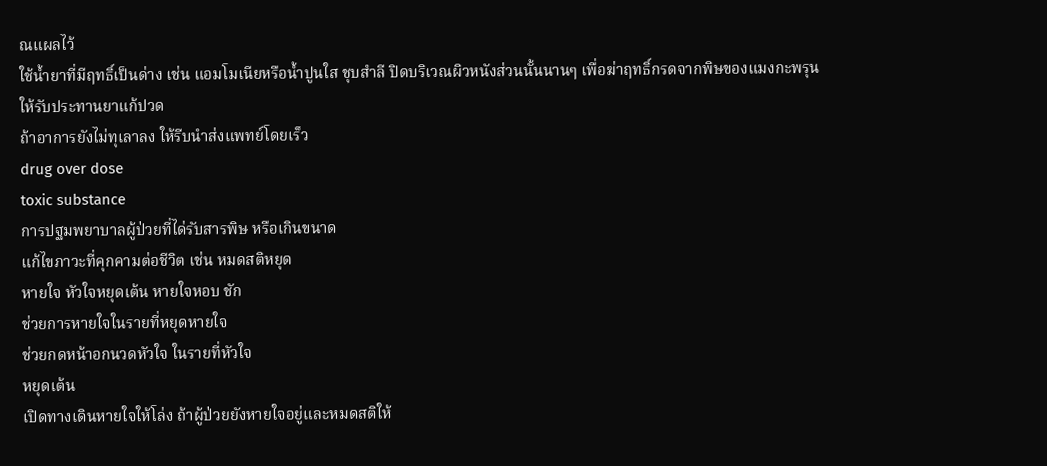ณแผลไว้
ใช้น้ำยาที่มีฤทธิ์เป็นด่าง เช่น แอมโมเนียหรือน้ำปูนใส ชุบสำลี ปิดบริเวณผิวหนังส่วนนั้นนานๆ เพื่อฆ่าฤทธิ์กรดจากพิษของแมงกะพรุน
ให้รับประทานยาแก้ปวด
ถ้าอาการยังไม่ทุเลาลง ให้รีบนำส่งแพทย์โดยเร็ว
drug over dose
toxic substance
การปฐมพยาบาลผู้ป่วยที่ได่รับสารพิษ หรือเกินขนาด
แก้ไขภาวะที่คุกคามต่อชีวิต เช่น หมดสติหยุด
หายใจ หัวใจหยุดเต้น หายใจหอบ ชัก
ช่วยการหายใจในรายที่หยุดหายใจ
ช่วยกดหน้าอกนวดหัวใจ ในรายที่หัวใจ
หยุดเต้น
เปิดทางเดินหายใจให้โล่ง ถ้าผู้ป่วยยังหายใจอยู่และหมดสติให้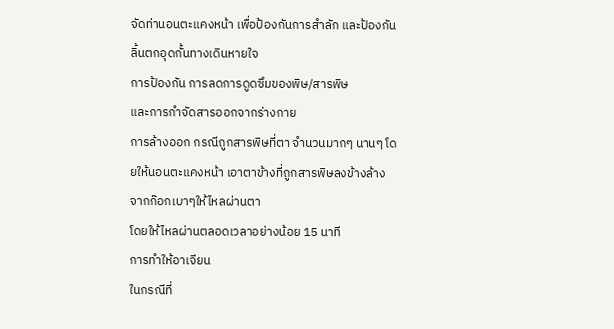จัดท่านอนตะแคงหน้า เพื่อป้องกันการสําลัก และป้องกันลิ้นตกอุดกั้นทางเดินหายใจ
การป้องกัน การลดการดูดซึมของพิษ/สารพิษ
และการกําจัดสารออกจากร่างกาย
การล้างออก กรณีถูกสารพิษที่ตา จํานวนมากๆ นานๆ โดยให้นอนตะแคงหน้า เอาตาข้างที่ถูกสารพิษลงข้างล้าง จากก๊อกเบาๆให้ไหลผ่านตา
โดยให้ไหลผ่านตลอดเวลาอย่างน้อย 15 นาที
การทําให้อาเจียน
ในกรณีที่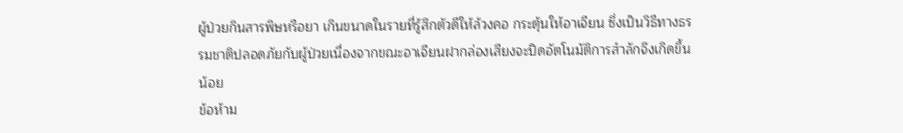ผู้ป่วยกินสารพิษหรือยา เกินขนาดในรายที่รู้สึกตัวดีให้ล้วงคอ กระตุ้นให้อาเจียน ซึ่งเป็นวิธีทางธรรมชาติปลอดภัยกับผู้ป่วยเนื่องจากขณะอาเจียนฝากล่องเสียงจะปิดอัตโนมัติการสําลักจึงเกิดขึ้นน้อย
ข้อห้าม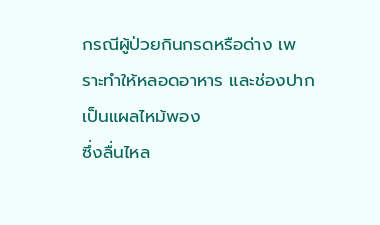กรณีผู้ป่วยกินกรดหรือด่าง เพราะทําให้หลอดอาหาร และช่องปากเป็นแผลไหม้พอง
ซึ่งลื่นไหล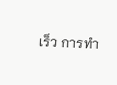เร็ว การทํา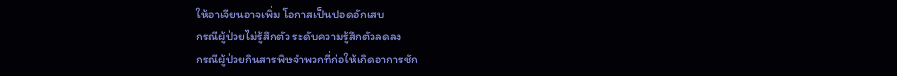ให้อาเจียนอาจเพิ่ม โอกาสเป็นปอดอักเสบ
กรณีผู้ป่วยไม่รู้สึกตัว ระดับความรู้สึกตัวลดลง
กรณีผู้ป่วยกินสารพิษจําพวกที่ก่อให้เกิดอาการชัก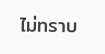ไม่ทราบ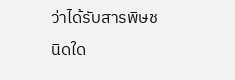ว่าได้รับสารพิษชนิดใด